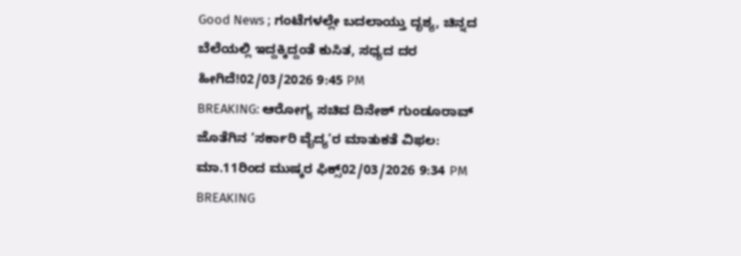Good News ; ಗಂಟೆಗಳಲ್ಲೇ ಬದಲಾಯ್ತು ದೃಶ್ಯ, ಚಿನ್ನದ ಬೆಲೆಯಲ್ಲಿ ಇದ್ದಕ್ಕಿದ್ದಂತೆ ಕುಸಿತ, ಸಧ್ಯದ ದರ ಹೀಗಿದೆ!02/03/2026 9:45 PM
BREAKING: ಆರೋಗ್ಯ ಸಚಿವ ದಿನೇಶ್ ಗುಂಡೂರಾವ್ ಜೊತೆಗಿನ ‘ಸರ್ಕಾರಿ ವೈದ್ಯ’ರ ಮಾತುಕತೆ ವಿಫಲ: ಮಾ.11ರಿಂದ ಮುಷ್ಕರ ಫಿಕ್ಸ್02/03/2026 9:34 PM
BREAKING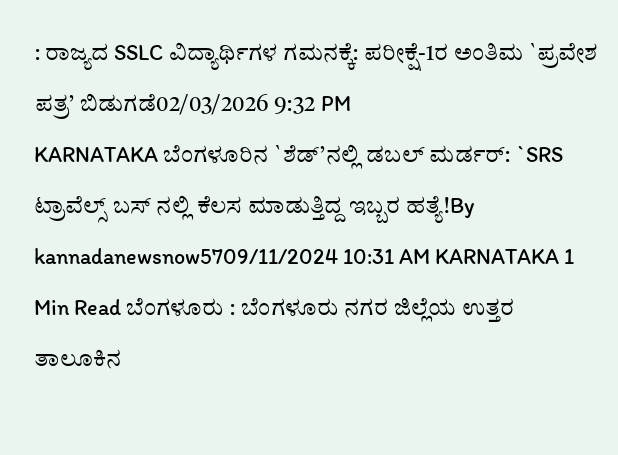: ರಾಜ್ಯದ SSLC ವಿದ್ಯಾರ್ಥಿಗಳ ಗಮನಕ್ಕೆ: ಪರೀಕ್ಷೆ-1ರ ಅಂತಿಮ `ಪ್ರವೇಶ ಪತ್ರ’ ಬಿಡುಗಡೆ02/03/2026 9:32 PM
KARNATAKA ಬೆಂಗಳೂರಿನ `ಶೆಡ್’ನಲ್ಲಿ ಡಬಲ್ ಮರ್ಡರ್: `SRS ಟ್ರಾವೆಲ್ಸ್ ಬಸ್ ನಲ್ಲಿ ಕೆಲಸ ಮಾಡುತ್ತಿದ್ದ ಇಬ್ಬರ ಹತ್ಯೆ!By kannadanewsnow5709/11/2024 10:31 AM KARNATAKA 1 Min Read ಬೆಂಗಳೂರು : ಬೆಂಗಳೂರು ನಗರ ಜಿಲ್ಲೆಯ ಉತ್ತರ ತಾಲೂಕಿನ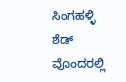ಸಿಂಗಹಳ್ಳಿ ಶೆಡ್ ವೊಂದರಲ್ಲಿ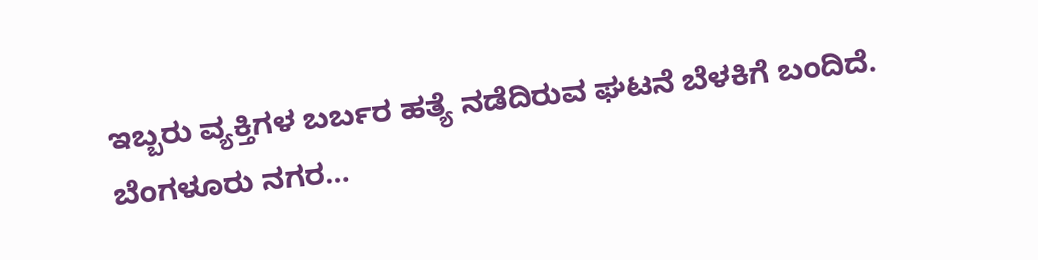ಇಬ್ಬರು ವ್ಯಕ್ತಿಗಳ ಬರ್ಬರ ಹತ್ಯೆ ನಡೆದಿರುವ ಘಟನೆ ಬೆಳಕಿಗೆ ಬಂದಿದೆ. ಬೆಂಗಳೂರು ನಗರ…